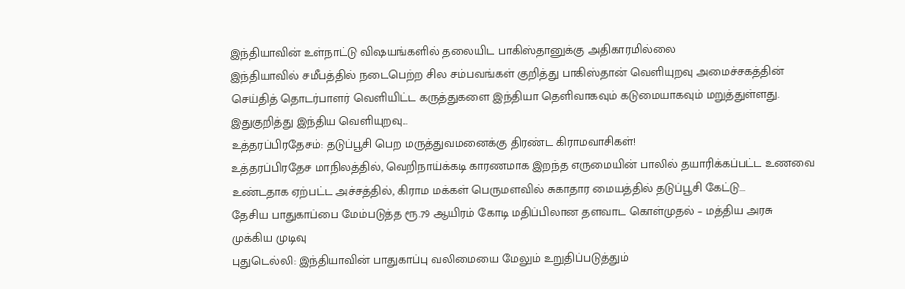இந்தியாவின் உள்நாட்டு விஷயங்களில் தலையிட பாகிஸ்தானுக்கு அதிகாரமில்லை
இந்தியாவில் சமீபத்தில் நடைபெற்ற சில சம்பவங்கள் குறித்து பாகிஸ்தான் வெளியுறவு அமைச்சகத்தின் செய்தித் தொடர்பாளர் வெளியிட்ட கருத்துகளை இந்தியா தெளிவாகவும் கடுமையாகவும் மறுத்துள்ளது.
இதுகுறித்து இந்திய வெளியுறவு...
உத்தரப்பிரதேசம்: தடுப்பூசி பெற மருத்துவமனைக்கு திரண்ட கிராமவாசிகள்!
உத்தரப்பிரதேச மாநிலத்தில், வெறிநாய்க்கடி காரணமாக இறந்த எருமையின் பாலில் தயாரிக்கப்பட்ட உணவை உண்டதாக ஏற்பட்ட அச்சத்தில், கிராம மக்கள் பெருமளவில் சுகாதார மையத்தில் தடுப்பூசி கேட்டு...
தேசிய பாதுகாப்பை மேம்படுத்த ரூ.79 ஆயிரம் கோடி மதிப்பிலான தளவாட கொள்முதல் – மத்திய அரசு முக்கிய முடிவு
புதுடெல்லி: இந்தியாவின் பாதுகாப்பு வலிமையை மேலும் உறுதிப்படுத்தும்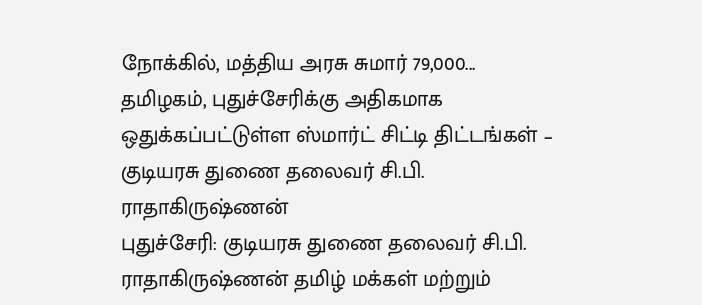நோக்கில், மத்திய அரசு சுமார் 79,000...
தமிழகம், புதுச்சேரிக்கு அதிகமாக ஒதுக்கப்பட்டுள்ள ஸ்மார்ட் சிட்டி திட்டங்கள் – குடியரசு துணை தலைவர் சி.பி. ராதாகிருஷ்ணன்
புதுச்சேரி: குடியரசு துணை தலைவர் சி.பி. ராதாகிருஷ்ணன் தமிழ் மக்கள் மற்றும்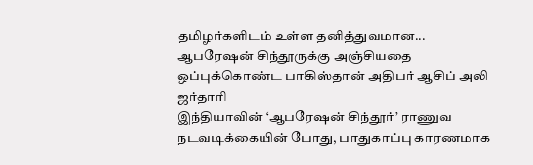தமிழர்களிடம் உள்ள தனித்துவமான...
ஆபரேஷன் சிந்தூருக்கு அஞ்சியதை ஒப்புக்கொண்ட பாகிஸ்தான் அதிபர் ஆசிப் அலி ஜர்தாரி
இந்தியாவின் ‘ஆபரேஷன் சிந்தூர்’ ராணுவ நடவடிக்கையின் போது, பாதுகாப்பு காரணமாக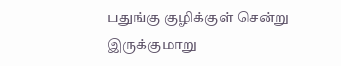பதுங்கு குழிக்குள் சென்று இருக்குமாறு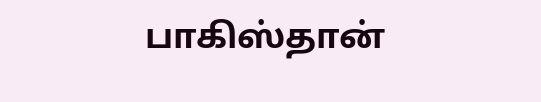பாகிஸ்தான்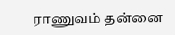ராணுவம் தன்னை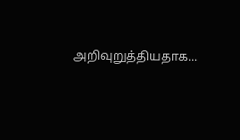அறிவுறுத்தியதாக...